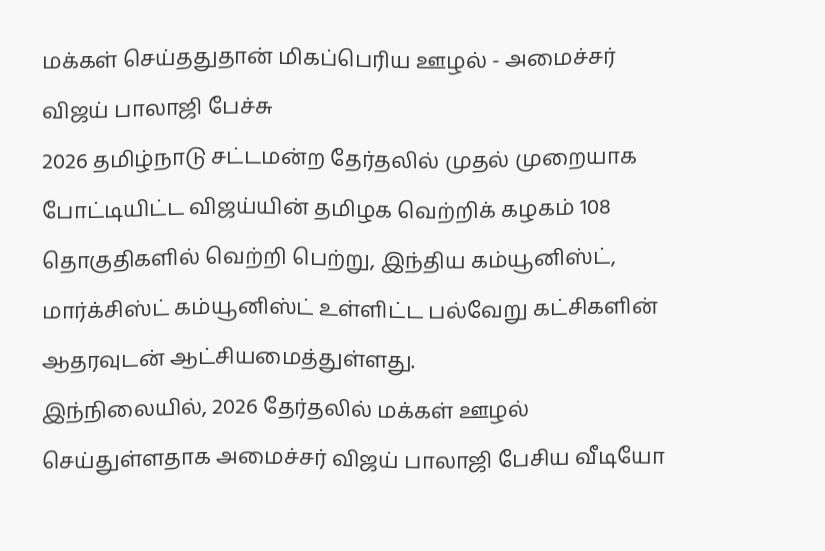மக்கள் செய்ததுதான் மிகப்பெரிய ஊழல் - அமைச்சர் விஜய் பாலாஜி பேச்சு
2026 தமிழ்நாடு சட்டமன்ற தேர்தலில் முதல் முறையாக போட்டியிட்ட விஜய்யின் தமிழக வெற்றிக் கழகம் 108 தொகுதிகளில் வெற்றி பெற்று, இந்திய கம்யூனிஸ்ட், மார்க்சிஸ்ட் கம்யூனிஸ்ட் உள்ளிட்ட பல்வேறு கட்சிகளின் ஆதரவுடன் ஆட்சியமைத்துள்ளது.
இந்நிலையில், 2026 தேர்தலில் மக்கள் ஊழல் செய்துள்ளதாக அமைச்சர் விஜய் பாலாஜி பேசிய வீடியோ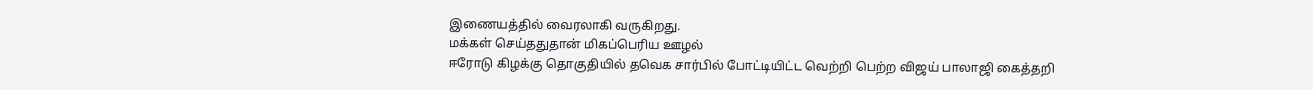இணையத்தில் வைரலாகி வருகிறது.
மக்கள் செய்ததுதான் மிகப்பெரிய ஊழல்
ஈரோடு கிழக்கு தொகுதியில் தவெக சார்பில் போட்டியிட்ட வெற்றி பெற்ற விஜய் பாலாஜி கைத்தறி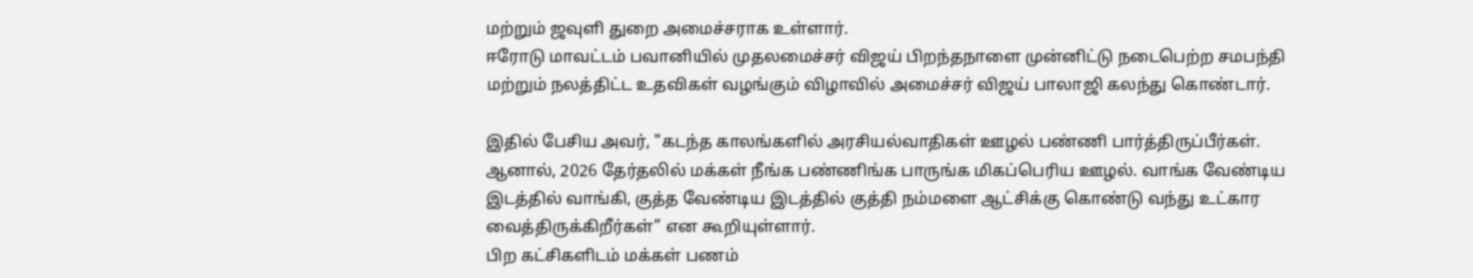மற்றும் ஜவுளி துறை அமைச்சராக உள்ளார்.
ஈரோடு மாவட்டம் பவானியில் முதலமைச்சர் விஜய் பிறந்தநாளை முன்னிட்டு நடைபெற்ற சமபந்தி மற்றும் நலத்திட்ட உதவிகள் வழங்கும் விழாவில் அமைச்சர் விஜய் பாலாஜி கலந்து கொண்டார்.

இதில் பேசிய அவர், "கடந்த காலங்களில் அரசியல்வாதிகள் ஊழல் பண்ணி பார்த்திருப்பீர்கள். ஆனால், 2026 தேர்தலில் மக்கள் நீங்க பண்ணிங்க பாருங்க மிகப்பெரிய ஊழல். வாங்க வேண்டிய இடத்தில் வாங்கி, குத்த வேண்டிய இடத்தில் குத்தி நம்மளை ஆட்சிக்கு கொண்டு வந்து உட்கார வைத்திருக்கிறீர்கள்” என கூறியுள்ளார்.
பிற கட்சிகளிடம் மக்கள் பணம்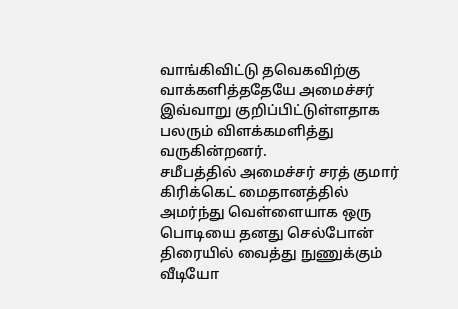வாங்கிவிட்டு தவெகவிற்கு வாக்களித்ததேயே அமைச்சர் இவ்வாறு குறிப்பிட்டுள்ளதாக பலரும் விளக்கமளித்து வருகின்றனர்.
சமீபத்தில் அமைச்சர் சரத் குமார் கிரிக்கெட் மைதானத்தில் அமர்ந்து வெள்ளையாக ஒரு பொடியை தனது செல்போன் திரையில் வைத்து நுணுக்கும் வீடியோ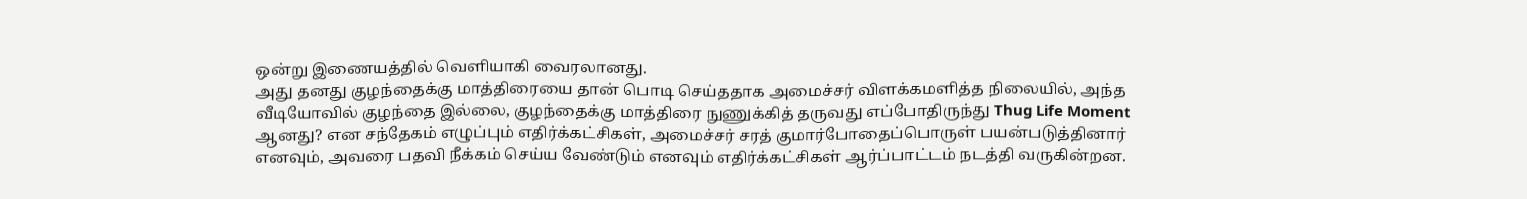ஒன்று இணையத்தில் வெளியாகி வைரலானது.
அது தனது குழந்தைக்கு மாத்திரையை தான் பொடி செய்ததாக அமைச்சர் விளக்கமளித்த நிலையில், அந்த வீடியோவில் குழந்தை இல்லை, குழந்தைக்கு மாத்திரை நுணுக்கித் தருவது எப்போதிருந்து Thug Life Moment ஆனது? என சந்தேகம் எழுப்பும் எதிர்க்கட்சிகள், அமைச்சர் சரத் குமார்போதைப்பொருள் பயன்படுத்தினார் எனவும், அவரை பதவி நீக்கம் செய்ய வேண்டும் எனவும் எதிர்க்கட்சிகள் ஆர்ப்பாட்டம் நடத்தி வருகின்றன.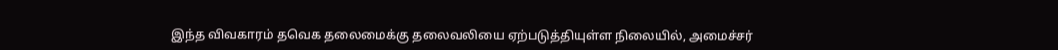இந்த விவகாரம் தவெக தலைமைக்கு தலைவலியை ஏற்படுத்தியுள்ள நிலையில், அமைச்சர்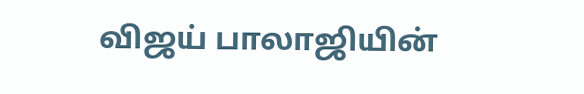விஜய் பாலாஜியின்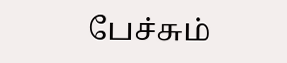பேச்சும்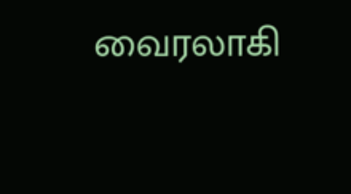வைரலாகி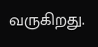வருகிறது.